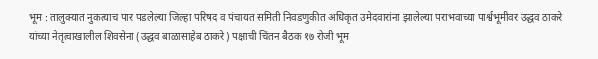भूम : तालुक्यात नुकत्याच पार पडलेल्या जिल्हा परिषद व पंचायत समिती निवडणुकीत अधिकृत उमेदवारांना झालेल्या पराभवाच्या पार्श्वभूमीवर उद्धव ठाकरे यांच्या नेतृत्वाखालील शिवसेना (उद्धव बाळासाहेब ठाकरे) पक्षाची चिंतन बैठक १७ रोजी भूम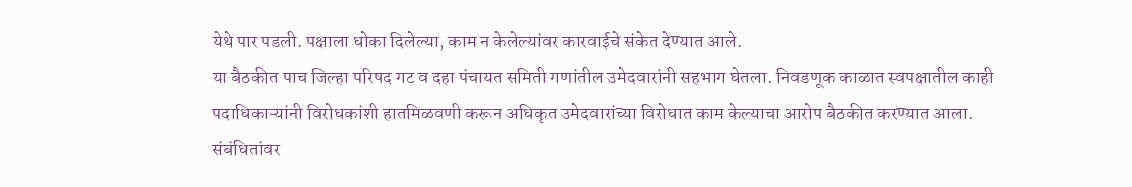येथे पार पडली. पक्षाला धोका दिलेल्या, काम न केलेल्यांवर कारवाईचे संकेत देण्यात आले.
या बैठकीत पाच जिल्हा परिषद गट व दहा पंचायत समिती गणांतील उमेदवारांनी सहभाग घेतला. निवडणूक काळात स्वपक्षातील काही पदाधिकाऱ्यांनी विरोधकांशी हातमिळवणी करून अधिकृत उमेदवारांच्या विरोधात काम केल्याचा आरोप बैठकीत करण्यात आला. संबंधितांवर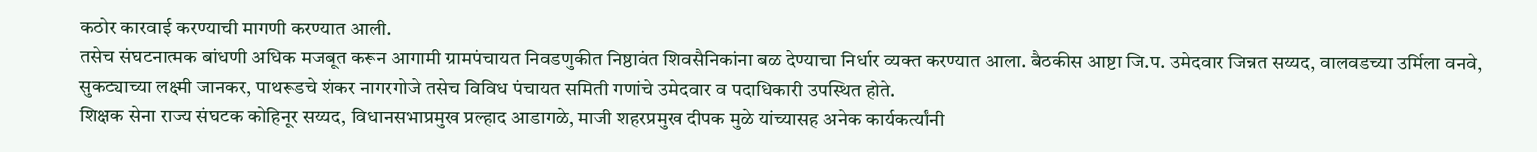कठोर कारवाई करण्याची मागणी करण्यात आली.
तसेच संघटनात्मक बांधणी अधिक मजबूत करून आगामी ग्रामपंचायत निवडणुकीत निष्ठावंत शिवसैनिकांना बळ देण्याचा निर्धार व्यक्त करण्यात आला. बैठकीस आष्टा जि.प. उमेदवार जिन्नत सय्यद, वालवडच्या उर्मिला वनवे, सुकट्याच्या लक्ष्मी जानकर, पाथरूडचे शंकर नागरगोजे तसेच विविध पंचायत समिती गणांचे उमेदवार व पदाधिकारी उपस्थित होते.
शिक्षक सेना राज्य संघटक कोहिनूर सय्यद, विधानसभाप्रमुख प्रल्हाद आडागळे, माजी शहरप्रमुख दीपक मुळे यांच्यासह अनेक कार्यकर्त्यांनी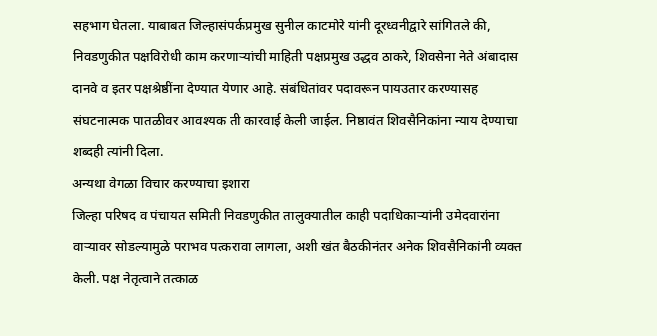सहभाग घेतला. याबाबत जिल्हासंपर्कप्रमुख सुनील काटमोरे यांनी दूरध्वनीद्वारे सांगितले की, निवडणुकीत पक्षविरोधी काम करणाऱ्यांची माहिती पक्षप्रमुख उद्धव ठाकरे, शिवसेना नेते अंबादास दानवे व इतर पक्षश्रेष्ठींना देण्यात येणार आहे. संबंधितांवर पदावरून पायउतार करण्यासह संघटनात्मक पातळीवर आवश्यक ती कारवाई केली जाईल. निष्ठावंत शिवसैनिकांना न्याय देण्याचा शब्दही त्यांनी दिला.
अन्यथा वेगळा विचार करण्याचा इशारा
जिल्हा परिषद व पंचायत समिती निवडणुकीत तालुक्यातील काही पदाधिकाऱ्यांनी उमेदवारांना वाऱ्यावर सोडल्यामुळे पराभव पत्करावा लागला, अशी खंत बैठकीनंतर अनेक शिवसैनिकांनी व्यक्त केली. पक्ष नेतृत्वाने तत्काळ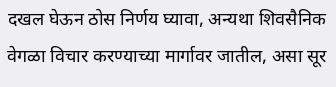दखल घेऊन ठोस निर्णय घ्यावा, अन्यथा शिवसैनिक वेगळा विचार करण्याच्या मार्गावर जातील, असा सूर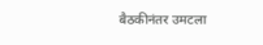बैठकीनंतर उमटला